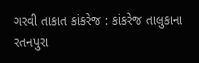ગરવી તાકાત કાંકરેજ : કાંકરેજ તાલુકાના રતનપુરા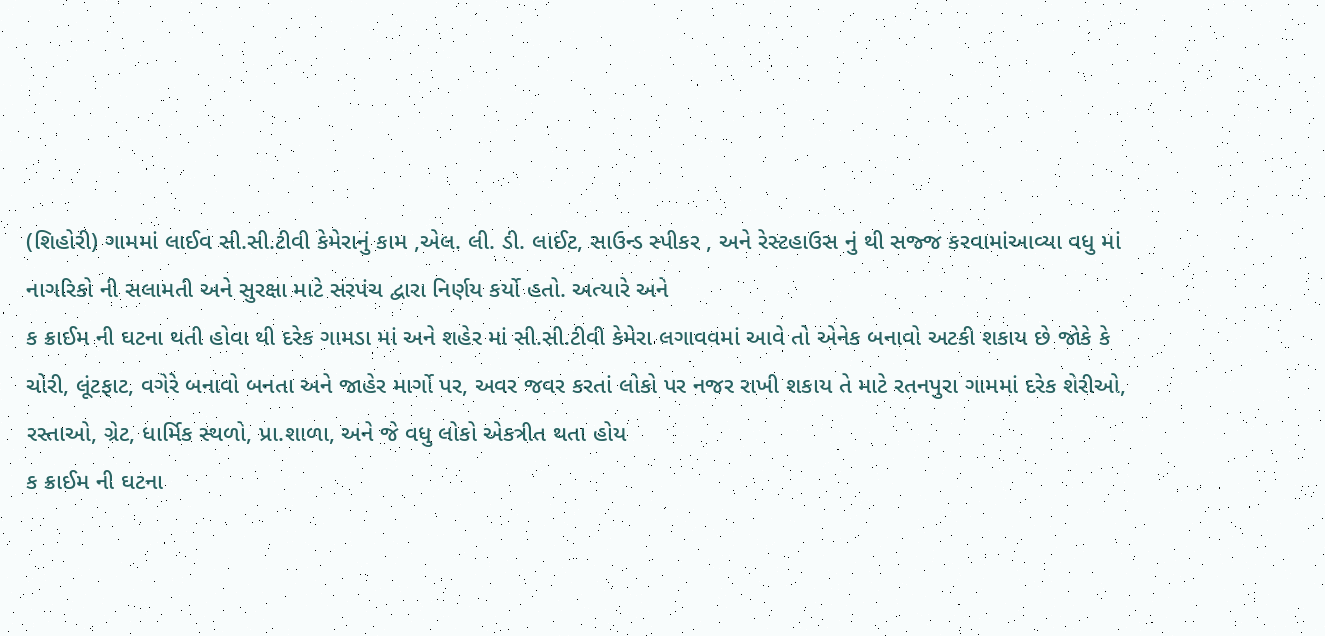(શિહોરી) ગામમાં લાઈવ સી.સી.ટીવી કેમેરાનું કામ ,એલ. લી. ડી. લાઈટ, સાઉન્ડ સ્પીકર , અને રેસ્ટહાઉસ નું થી સજ્જ કરવામાંઆવ્યા વધુ માં નાગરિકો ની સલામતી અને સુરક્ષા માટે સરપંચ દ્વારા નિર્ણય કર્યો હતો. અત્યારે અને
ક ક્રાઈમ ની ઘટના થતી હોવા થી દરેક ગામડા માં અને શહેર માં સી.સી.ટીવી કેમેરા લગાવવમાં આવે તો એનેક બનાવો અટકી શકાય છે જોકે કે ચોરી, લૂંટફાટ, વગેરે બનાવો બનતા અને જાહેર માર્ગો પર, અવર જવર કરતાં લોકો પર નજર રાખી શકાય તે માટે રતનપુરા ગામમાં દરેક શેરીઓ, રસ્તાઓ, ગ્રેટ, ધાર્મિક સ્થળો, પ્રા.શાળા, અને જે વધુ લોકો એકત્રીત થતા હોય
ક ક્રાઈમ ની ઘટના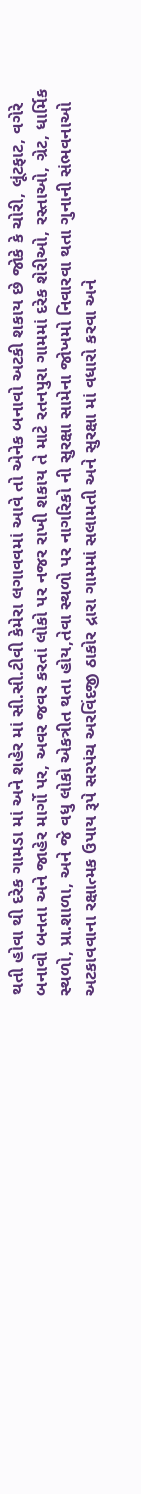થતી હોવા થી દરેક ગામડા માં અને શહેર માં સી.સી.ટીવી કેમેરા લગાવવમાં આવે તો એનેક બનાવો અટકી શકાય છે જોકે કે ચોરી, લૂંટફાટ, વગેરે બનાવો બનતા અને જાહેર માર્ગો પર, અવર જવર કરતાં લોકો પર નજર રાખી શકાય તે માટે રતનપુરા ગામમાં દરેક શેરીઓ, રસ્તાઓ, ગ્રેટ, ધાર્મિક સ્થળો, પ્રા.શાળા, અને જે વધુ લોકો એકત્રીત થતા હોય,તેવા સ્થળો પર નાગરિકો ની સુરક્ષા સામેના જોખમો નિવારવા થતા ગુનાની સંભવનાઓ અટકાવવાના રક્ષાત્મક ઉપાય રૂપે સરપંચ અરવિંદજી ઠાકોર દ્રારા ગામમાં સલામતી અને સુરક્ષા માં વધારો કરવા અને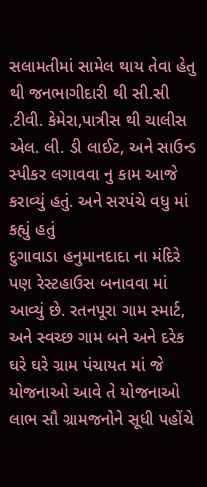સલામતીમાં સામેલ થાય તેવા હેતુ થી જનભાગીદારી થી સી.સી .ટીવી. કેમેરા,પાત્રીસ થી ચાલીસ એલ. લી. ડી લાઈટ, અને સાઉન્ડ સ્પીકર લગાવવા નુ કામ આજે કરાવ્યું હતું. અને સરપંચે વધુ માં કહ્યું હતું
દુગાવાડા હનુમાનદાદા ના મંદિરે પણ રેસ્ટહાઉસ બનાવવા માં આવ્યું છે. રતનપૂરા ગામ સ્માર્ટ, અને સ્વચ્છ ગામ બને અને દરેક ઘરે ઘરે ગ્રામ પંચાયત માં જે યોજનાઓ આવે તે યોજનાઓ લાભ સૌ ગ્રામજનોને સૂધી પહોંચે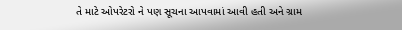તે માટે ઓપરેટરો ને પણ સૂચના આપવામાં આવી હતી અને ગ્રામ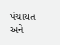પંચાયત અને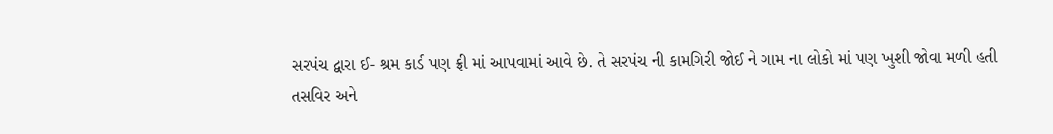સરપંચ દ્વારા ઈ- શ્રમ કાર્ડ પણ ફ્રી માં આપવામાં આવે છે. તે સરપંચ ની કામગિરી જોઈ ને ગામ ના લોકો માં પણ ખુશી જોવા મળી હતી
તસવિર અને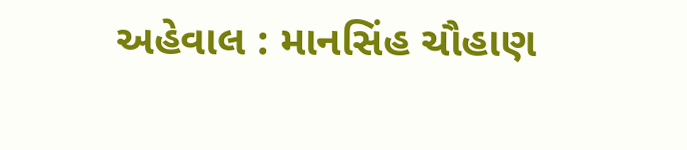અહેવાલ : માનસિંહ ચૌહાણ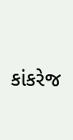કાંકરેજ